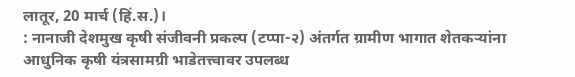लातूर, 20 मार्च (हिं.स.)।
: नानाजी देशमुख कृषी संजीवनी प्रकल्प (टप्पा-२) अंतर्गत ग्रामीण भागात शेतकऱ्यांना आधुनिक कृषी यंत्रसामग्री भाडेतत्त्वावर उपलब्ध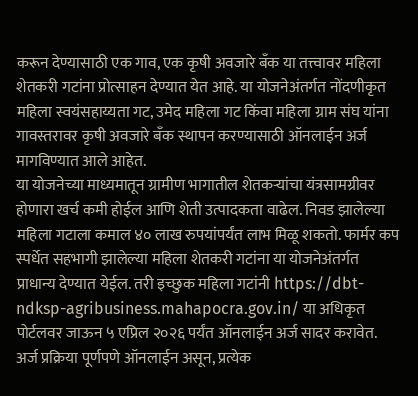करून देण्यासाठी एक गाव, एक कृषी अवजारे बँक या तत्त्वावर महिला शेतकरी गटांना प्रोत्साहन देण्यात येत आहे. या योजनेअंतर्गत नोंदणीकृत महिला स्वयंसहाय्यता गट, उमेद महिला गट किंवा महिला ग्राम संघ यांना गावस्तरावर कृषी अवजारे बँक स्थापन करण्यासाठी ऑनलाईन अर्ज मागविण्यात आले आहेत.
या योजनेच्या माध्यमातून ग्रामीण भागातील शेतकऱ्यांचा यंत्रसामग्रीवर होणारा खर्च कमी होईल आणि शेती उत्पादकता वाढेल. निवड झालेल्या महिला गटाला कमाल ४० लाख रुपयांपर्यंत लाभ मिळू शकतो. फार्मर कप स्पर्धेत सहभागी झालेल्या महिला शेतकरी गटांना या योजनेअंतर्गत प्राधान्य देण्यात येईल. तरी इच्छुक महिला गटांनी https://dbt-ndksp-agribusiness.mahapocra.gov.in/ या अधिकृत पोर्टलवर जाऊन ५ एप्रिल २०२६ पर्यंत ऑनलाईन अर्ज सादर करावेत. अर्ज प्रक्रिया पूर्णपणे ऑनलाईन असून, प्रत्येक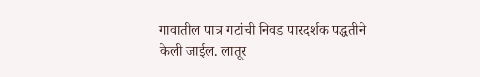गावातील पात्र गटांची निवड पारदर्शक पद्धतीने केली जाईल. लातूर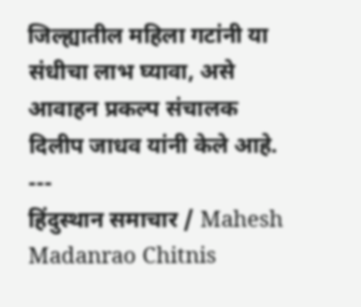जिल्ह्यातील महिला गटांनी या संधीचा लाभ घ्यावा, असे आवाहन प्रकल्प संचालक दिलीप जाधव यांनी केले आहे.
---
हिंदुस्थान समाचार / Mahesh Madanrao Chitnis